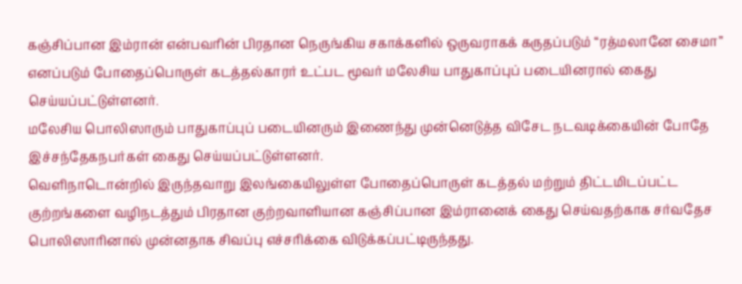கஞ்சிப்பான இம்ரான் என்பவரின் பிரதான நெருங்கிய சகாக்களில் ஒருவராகக் கருதப்படும் “ரத்மலானே சைமா” எனப்படும் போதைப்பொருள் கடத்தல்காரர் உட்பட மூவர் மலேசிய பாதுகாப்புப் படையினரால் கைது செய்யப்பட்டுள்ளனர்.
மலேசிய பொலிஸாரும் பாதுகாப்புப் படையினரும் இணைந்து முன்னெடுத்த விசேட நடவடிக்கையின் போதே இச்சந்தேகநபர்கள் கைது செய்யப்பட்டுள்ளனர்.
வெளிநாடொன்றில் இருந்தவாறு இலங்கையிலுள்ள போதைப்பொருள் கடத்தல் மற்றும் திட்டமிடப்பட்ட குற்றங்களை வழிநடத்தும் பிரதான குற்றவாளியான கஞ்சிப்பான இம்ரானைக் கைது செய்வதற்காக சர்வதேச பொலிஸாரினால் முன்னதாக சிவப்பு எச்சரிக்கை விடுக்கப்பட்டிருந்தது.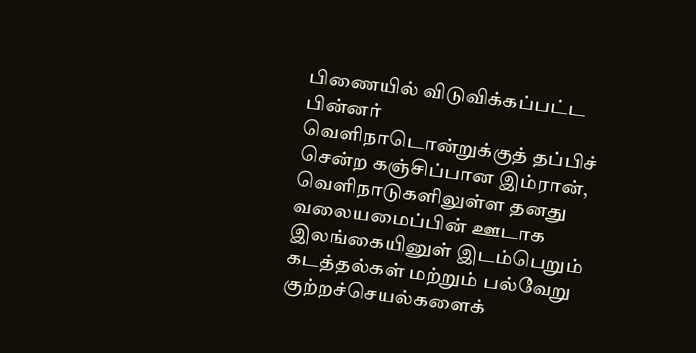பிணையில் விடுவிக்கப்பட்ட பின்னர் வெளிநாடொன்றுக்குத் தப்பிச் சென்ற கஞ்சிப்பான இம்ரான், வெளிநாடுகளிலுள்ள தனது வலையமைப்பின் ஊடாக இலங்கையினுள் இடம்பெறும் கடத்தல்கள் மற்றும் பல்வேறு குற்றச்செயல்களைக்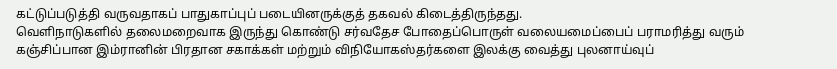கட்டுப்படுத்தி வருவதாகப் பாதுகாப்புப் படையினருக்குத் தகவல் கிடைத்திருந்தது.
வெளிநாடுகளில் தலைமறைவாக இருந்து கொண்டு சர்வதேச போதைப்பொருள் வலையமைப்பைப் பராமரித்து வரும் கஞ்சிப்பான இம்ரானின் பிரதான சகாக்கள் மற்றும் விநியோகஸ்தர்களை இலக்கு வைத்து புலனாய்வுப்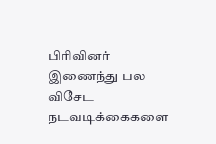பிரிவினர் இணைந்து பல விசேட நடவடிக்கைகளை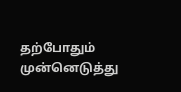தற்போதும் முன்னெடுத்து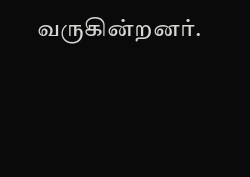வருகின்றனர்.